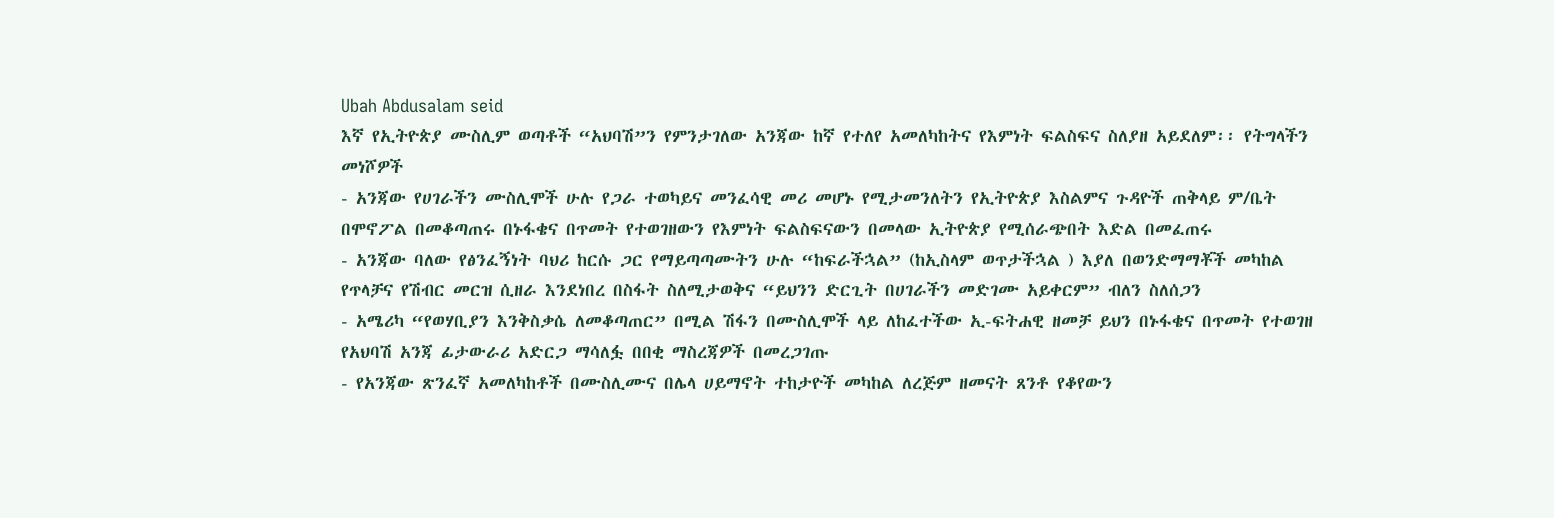Ubah Abdusalam seid
እኛ የኢትዮጵያ ሙስሊም ወጣቶች “አህባሽ”ን የምንታገለው አንጃው ከኛ የተለየ አመለካከትና የእምነት ፍልስፍና ስለያዘ አይደለም፡፡ የትግላችን መነሾዎች
- አንጃው የሀገራችን ሙስሊሞች ሁሉ የጋራ ተወካይና መንፈሳዊ መሪ መሆኑ የሚታመንለትን የኢትዮጵያ እስልምና ጉዳዮች ጠቅላይ ም/ቤት በሞኖፖል በመቆጣጠሩ በኑፋቄና በጥመት የተወገዘውን የእምነት ፍልስፍናውን በመላው ኢትዮጵያ የሚሰራጭበት እድል በመፈጠሩ
- አንጃው ባለው የፅንፈኝነት ባህሪ ከርሱ ጋር የማይጣጣሙትን ሁሉ “ከፍራችኋል” (ከኢስላም ወጥታችኋል ) እያለ በወንድማማቾች መካከል የጥላቻና የሽብር መርዝ ሲዘራ እንደነበረ በስፋት ስለሚታወቅና “ይህንን ድርጊት በሀገራችን መድገሙ አይቀርም” ብለን ስለሰጋን
- አሜሪካ “የወሃቢያን እንቅስቃሴ ለመቆጣጠር” በሚል ሽፋን በሙስሊሞች ላይ ለከፈተችው ኢ-ፍትሐዊ ዘመቻ ይህን በኑፋቄና በጥመት የተወገዘ የአህባሽ አንጃ ፊታውራሪ አድርጋ ማሳለፏ በበቂ ማስረጃዎች በመረጋገጡ
- የአንጃው ጽንፈኛ አመለካከቶች በሙስሊሙና በሌላ ሀይማኖት ተከታዮች መካከል ለረጅም ዘመናት ጸንቶ የቆየውን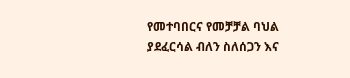የመተባበርና የመቻቻል ባህል ያደፈርሳል ብለን ስለሰጋን እና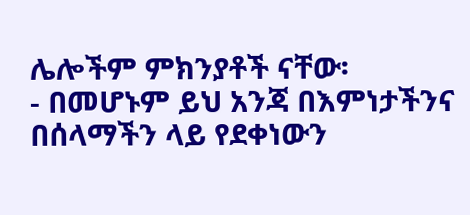ሌሎችም ምክንያቶች ናቸው፡
- በመሆኑም ይህ አንጃ በእምነታችንና በሰላማችን ላይ የደቀነውን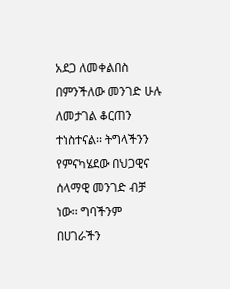አደጋ ለመቀልበስ በምንችለው መንገድ ሁሉ ለመታገል ቆርጠን ተነስተናል፡፡ ትግላችንን የምናካሄደው በህጋዊና ሰላማዊ መንገድ ብቻ ነው፡፡ ግባችንም በሀገራችን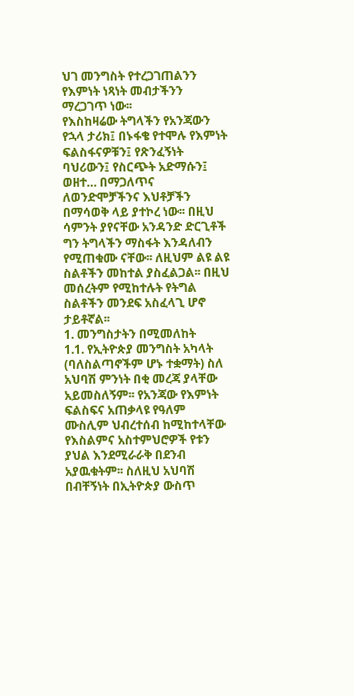ህገ መንግስት የተረጋገጠልንን የእምነት ነጻነት መብታችንን ማረጋገጥ ነው፡፡
የእስከዛሬው ትግላችን የአንጃውን የኋላ ታሪክ፤ በኑፋቄ የተሞሉ የእምነት ፍልስፋናዎቹን፤ የጽንፈኝነት ባህሪውን፤ የስርጭት አድማሱን፤ ወዘተ… በማጋለጥና ለወንድሞቻችንና እህቶቻችን በማሳወቅ ላይ ያተኮረ ነው፡፡ በዚህ ሳምንት ያየናቸው አንዳንድ ድርጊቶች ግን ትግላችን ማስፋት እንዳለብን የሚጠቁሙ ናቸው፡፡ ለዚህም ልዩ ልዩ ስልቶችን መከተል ያስፈልጋል፡፡ በዚህ መሰረትም የሚከተሉት የትግል ስልቶችን መንደፍ አስፈላጊ ሆኖ ታይቶኛል፡፡
1. መንግስታትን በሚመለከት
1.1. የኢትዮጵያ መንግስት አካላት (ባለስልጣኖችም ሆኑ ተቋማት) ስለ አህባሽ ምንነት በቂ መረጃ ያላቸው አይመስለኝም፡፡ የአንጃው የእምነት ፍልስፍና አጠቃላዩ የዓለም ሙስሊም ህብረተሰብ ከሚከተላቸው የእስልምና አስተምህሮዎች የቱን ያህል እንደሚራራቅ በደንብ አያዉቁትም፡፡ ስለዚህ አህባሽ በብቸኝነት በኢትዮጵያ ውስጥ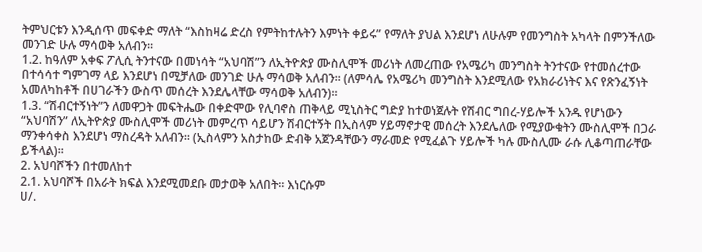ትምህርቱን እንዲሰጥ መፍቀድ ማለት “እስከዛሬ ድረስ የምትከተሉትን እምነት ቀይሩ” የማለት ያህል እንደሆነ ለሁሉም የመንግስት አካላት በምንችለው መንገድ ሁሉ ማሳወቅ አለብን፡፡
1.2. ከዓለም አቀፍ ፖሊሲ ትንተናው በመነሳት “አህባሽ”ን ለኢትዮጵያ ሙስሊሞች መሪነት ለመረጠው የአሜሪካ መንግስት ትንተናው የተመሰረተው በተሳሳተ ግምገማ ላይ እንደሆነ በሚቻለው መንገድ ሁሉ ማሳወቅ አለብን፡፡ (ለምሳሌ የአሜሪካ መንግስት እንደሚለው የአክራሪነትና እና የጽንፈኝነት አመለካከቶች በሀገራችን ውስጥ መሰረት እንደሌላቸው ማሳወቅ አለብን)፡፡
1.3. “ሽብርተኝነት”ን ለመዋጋት መፍትሔው በቀድሞው የሊባኖስ ጠቅላይ ሚኒስትር ግድያ ከተወነጀሉት የሽብር ግበረ-ሃይሎች አንዱ የሆነውን “አህባሽን” ለኢትዮጵያ ሙስሊሞች መሪነት መምረጥ ሳይሆን ሽብርተኝት በኢስላም ሃይማኖታዊ መሰረት እንደሌለው የሚያውቁትን ሙስሊሞች በጋራ ማንቀሳቀስ እንደሆነ ማስረዳት አለብን፡፡ (ኢስላምን አስታከው ድብቅ አጀንዳቸውን ማራመድ የሚፈልጉ ሃይሎች ካሉ ሙስሊሙ ራሱ ሊቆጣጠራቸው ይችላል)፡፡
2. አህባሾችን በተመለከተ
2.1. አህባሾች በአራት ክፍል እንደሚመደቡ መታወቅ አለበት፡፡ እነርሱም
ሀ/.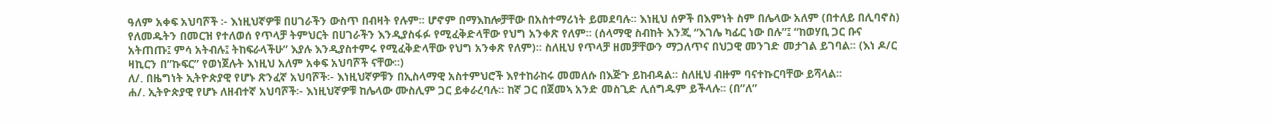ዓለም አቀፍ አህባሾች ፡- እነዚህኛዎቹ በሀገራችን ውስጥ በብዛት የሉም፡፡ ሆኖም በማእከሎቻቸው በአስተማሪነት ይመደባሉ፡፡ እነዚህ ሰዎች በእምነት ስም በሌላው አለም (በተለይ በሊባኖስ) የለመዱትን በመርዝ የተለወሰ የጥላቻ ትምህርት በሀገራችን እንዲያስፋፉ የሚፈቅድላቸው የህግ አንቀጽ የለም፡፡ (ሰላማዊ ስብከት እንጂ “እገሌ ካፊር ነው በሉ”፤ “ከወሃቢ ጋር ቡና አትጠጡ፤ ምሳ አትብሉ፤ ትከፍራላችሁ” እያሉ እንዲያስተምሩ የሚፈቅድላቸው የህግ አንቀጽ የለም)፡፡ ስለዚህ የጥላቻ ዘመቻቸውን ማጋለጥና በህጋዊ መንገድ መታገል ይገባል፡፡ (እነ ዶ/ር ዛኪርን በ”ኩፍር” የወነጀሉት እነዚህ አለም አቀፍ አህባሾች ናቸው፡፡)
ለ/. በዜግነት ኢትዮጵያዊ የሆኑ ጽንፈኛ አህባሾች፡- እነዚህኛዎቹን በኢስላማዊ አስተምህሮች እየተከራከሩ መመለሱ በእጅጉ ይከብዳል፡፡ ስለዚህ ብዙም ባናተኩርባቸው ይሻላል፡፡
ሐ/. ኢትዮጵያዊ የሆኑ ለዘብተኛ አህባሾች፡- እነዚህኛዎቹ ከሌላው ሙስሊም ጋር ይቀራረባሉ፡፡ ከኛ ጋር በጀመኣ አንድ መስጊድ ሊሰግዱም ይችላሉ፡፡ (በ”ለ”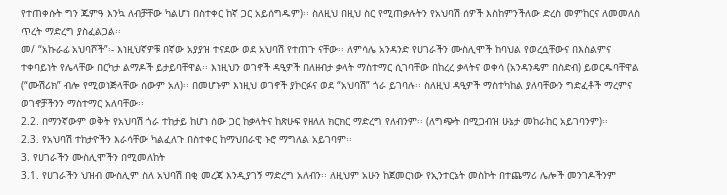የተጠቀሱት ግን ጁምዓ እንኳ ለብቻቸው ካልሆነ በስተቀር ከኛ ጋር አይሰግዱም)፡፡ ስለዚህ በዚህ ስር የሚጠቃሉትን የአህባሽ ሰዎች እስከምንችለው ድረስ መምከርና ለመመለስ ጥረት ማድረግ ያስፈልጋል፡፡
መ/ “አኩራፊ አህባሾች”፡- እነዚህኛዎቹ በኛው አያያዝ ተናደው ወደ አህባሽ የተጠጉ ናቸው፡፡ ለምሳሌ አንዳንድ የሀገራችን ሙስሊሞች ከባህል የወረሷቸውና በእስልምና ተቀባይነት የሌላቸው በርካታ ልማዶች ይታይባቸዋል፡፡ እነዚህን ወገኖች ዳዒዎች በለዘብታ ቃላት ማስተማር ሲገባቸው በከረረ ቃላትና ወቀሳ (አንዳንዴም በስድብ) ይወርዱባቸዋል (“ሙሽሪክ” ብሎ የሚወነጅላቸው ሰውም አለ)፡፡ በመሆኑም እነዚህ ወገኖች ያኮርፉና ወደ “አህባሽ” ጎራ ይገባሉ፡፡ ስለዚህ ዳዒዎች ማስተካከል ያለባቸውን ግድፈቶች ማረምና ወገኖቻችንን ማስተማር አለባቸው፡፡
2.2. በማንኛውም ወቅት የአህባሽ ጎራ ተከታይ ከሆነ ሰው ጋር ከቃላትና ከጽሁፍ የዘለለ ክርክር ማድረግ የለብንም፡፡ (ለግጭት በሚጋብዝ ሁኔታ መከራከር አይገባንም)፡፡
2.3. የአህባሽ ተከታዮችን እራሳቸው ካልፈለጉ በስተቀር ከማህበራዊ ኑሮ ማግለል አይገባም፡፡
3. የሀገራችን ሙስሊሞችን በሚመለከት
3.1. የሀገራችን ህዝብ ሙስሊም ስለ አህባሽ በቂ መረጃ እንዲያገኝ ማድረግ አለብን፡፡ ለዚህም አሁን ከጀመርነው የኢንተርኔት መስኮት በተጨማሪ ሌሎች መንገዶችንም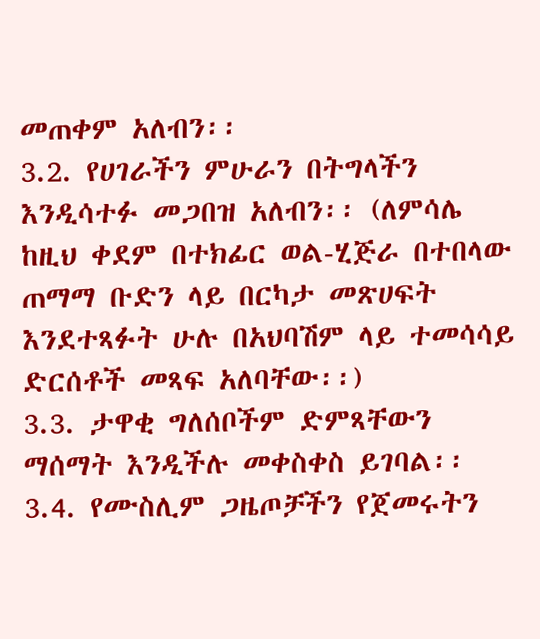መጠቀም አለብን፡፡
3.2. የሀገራችን ምሁራን በትግላችን እንዲሳተፉ መጋበዝ አለብን፡፡ (ለምሳሌ ከዚህ ቀደም በተክፊር ወል-ሂጅራ በተበላው ጠማማ ቡድን ላይ በርካታ መጽሀፍት እንደተጻፉት ሁሉ በአህባሽም ላይ ተመሳሳይ ድርሰቶች መጻፍ አለባቸው፡፡)
3.3. ታዋቂ ግለሰቦችም ድምጻቸውን ማሰማት እንዲችሉ መቀስቀስ ይገባል፡፡
3.4. የሙስሊም ጋዜጦቻችን የጀመሩትን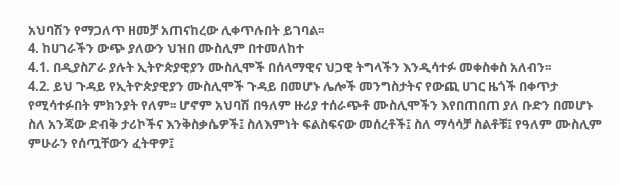አህባሽን የማጋለጥ ዘመቻ አጠናከረው ሊቀጥሉበት ይገባል፡፡
4. ከሀገራችን ውጭ ያለውን ህዝበ ሙስሊም በተመለከተ
4.1. በዲያስፖራ ያሉት ኢትዮጵያዊያን ሙስሊሞች በሰላማዊና ህጋዊ ትግላችን እንዲሳተፉ መቀስቀስ አለብን፡፡
4.2. ይህ ጉዳይ የኢትዮጵያዊያን ሙስሊሞች ጉዳይ በመሆኑ ሌሎች መንግስታትና የውጪ ሀገር ዜጎች በቀጥታ የሚሳተፉበት ምክንያት የለም፡፡ ሆኖም አህባሽ በዓለም ዙሪያ ተሰራጭቶ ሙስሊሞችን እየበጠበጠ ያለ ቡድን በመሆኑ ስለ አንጃው ድብቅ ታሪኮችና እንቅስቃሴዎች፤ ስለእምነት ፍልስፍናው መሰረቶች፤ ስለ ማሳሳቻ ስልቶቹ፤ የዓለም ሙስሊም ምሁራን የሰጧቸውን ፈትዋዎ፤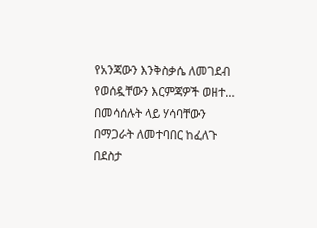የአንጃውን እንቅስቃሴ ለመገደብ የወሰዷቸውን እርምጃዎች ወዘተ… በመሳሰሉት ላይ ሃሳባቸውን በማጋራት ለመተባበር ከፈለጉ በደስታ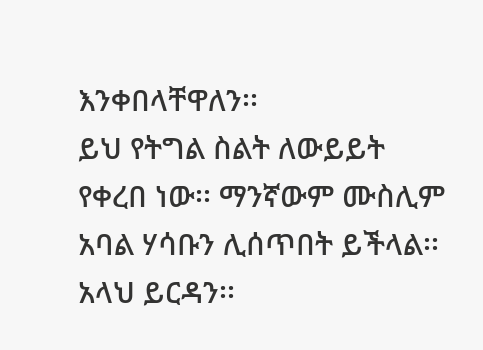እንቀበላቸዋለን፡፡
ይህ የትግል ስልት ለውይይት የቀረበ ነው፡፡ ማንኛውም ሙስሊም አባል ሃሳቡን ሊሰጥበት ይችላል፡፡
አላህ ይርዳን፡፡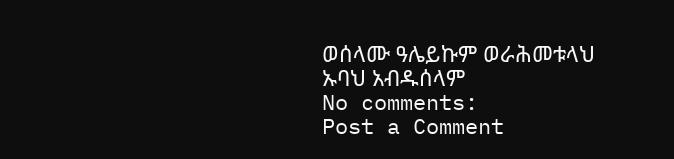ወሰላሙ ዓሌይኩም ወራሕመቱላህ
ኡባህ አብዱሰላም
No comments:
Post a Comment